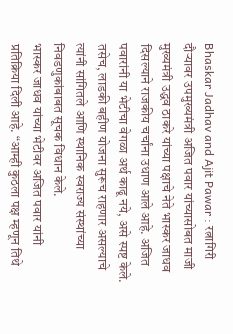Bhaskar Jadhav and Ajit Pawar : रत्नागिरी दौऱ्यावर उपमुख्यमंत्री अजित पवार यांच्यासोबत माजी मुख्यमंत्री उद्धव ठाकरे यांच्या पक्षाचे नेते भास्कर जाधव दिसल्याने राजकीय चर्चांना उधाण आले आहे. अजित पवारांनी या भेटीचा वेगळा अर्थ काढू नये, असे स्पष्ट केले. तसेच, लाडकी बहीण योजना सुरूच राहणार असल्याचे त्यांनी सांगितले आणि स्थानिक स्वराज्य संस्थांच्या निवडणुकांबाबत सूचक विधान केले.
भास्कर जाधव यांच्या भेटीवर अजित पवार यांनी प्रतिक्रिया दिली आहे. “आम्ही कुठला पक्ष म्हणून तिथे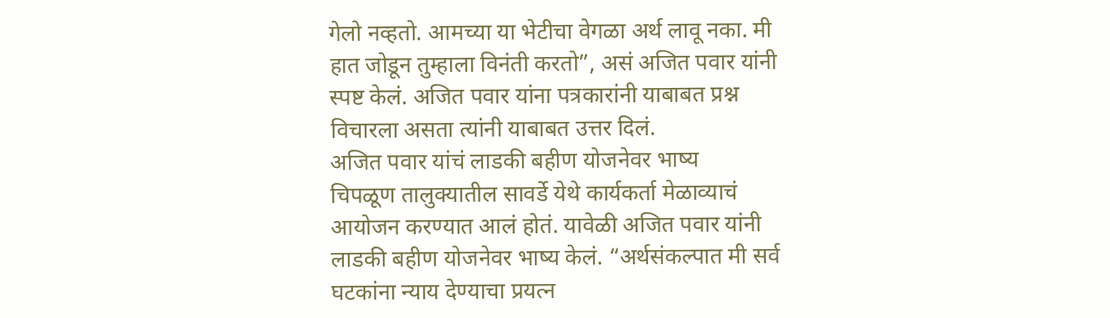गेलो नव्हतो. आमच्या या भेटीचा वेगळा अर्थ लावू नका. मी हात जोडून तुम्हाला विनंती करतो”, असं अजित पवार यांनी स्पष्ट केलं. अजित पवार यांना पत्रकारांनी याबाबत प्रश्न विचारला असता त्यांनी याबाबत उत्तर दिलं.
अजित पवार यांचं लाडकी बहीण योजनेवर भाष्य
चिपळूण तालुक्यातील सावर्डे येथे कार्यकर्ता मेळाव्याचं आयोजन करण्यात आलं होतं. यावेळी अजित पवार यांनी लाडकी बहीण योजनेवर भाष्य केलं. “अर्थसंकल्पात मी सर्व घटकांना न्याय देण्याचा प्रयत्न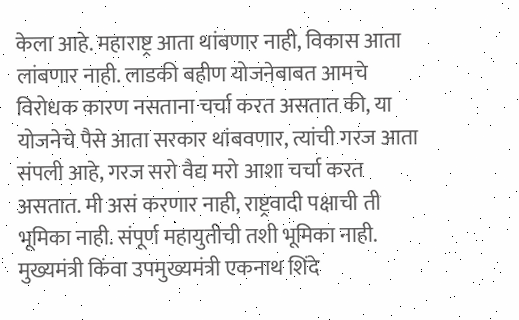केला आहे. महाराष्ट्र आता थांबणार नाही, विकास आता लांबणार नाही. लाडकी बहीण योजनेबाबत आमचे विरोधक कारण नसताना चर्चा करत असतात की, या योजनेचे पैसे आता सरकार थांबवणार, त्यांची गरज आता संपली आहे, गरज सरो वैद्य मरो आशा चर्चा करत असतात. मी असं करणार नाही, राष्ट्रवादी पक्षाची ती भूमिका नाही. संपूर्ण महायुतीची तशी भूमिका नाही. मुख्यमंत्री किंवा उपमुख्यमंत्री एकनाथ शिंदे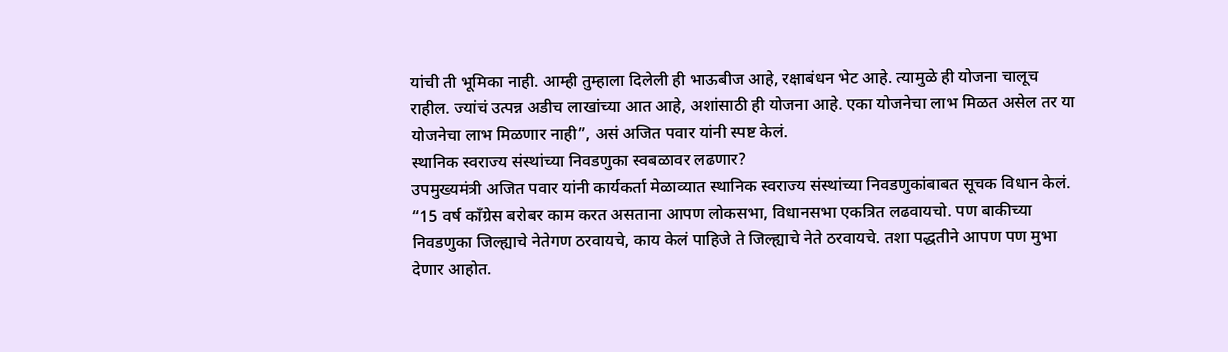यांची ती भूमिका नाही. आम्ही तुम्हाला दिलेली ही भाऊबीज आहे, रक्षाबंधन भेट आहे. त्यामुळे ही योजना चालूच राहील. ज्यांचं उत्पन्न अडीच लाखांच्या आत आहे, अशांसाठी ही योजना आहे. एका योजनेचा लाभ मिळत असेल तर या योजनेचा लाभ मिळणार नाही”, असं अजित पवार यांनी स्पष्ट केलं.
स्थानिक स्वराज्य संस्थांच्या निवडणुका स्वबळावर लढणार?
उपमुख्यमंत्री अजित पवार यांनी कार्यकर्ता मेळाव्यात स्थानिक स्वराज्य संस्थांच्या निवडणुकांबाबत सूचक विधान केलं. “15 वर्ष काँग्रेस बरोबर काम करत असताना आपण लोकसभा, विधानसभा एकत्रित लढवायचो. पण बाकीच्या निवडणुका जिल्ह्याचे नेतेगण ठरवायचे, काय केलं पाहिजे ते जिल्ह्याचे नेते ठरवायचे. तशा पद्धतीने आपण पण मुभा देणार आहोत.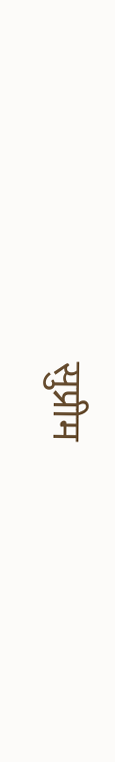सुप्रीम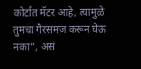कोर्टात मॅटर आहे, त्यामुळे तुमचा गैरसमज करून घेऊ नका”, असं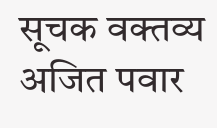सूचक वक्तव्य अजित पवार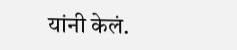यांनी केलं.